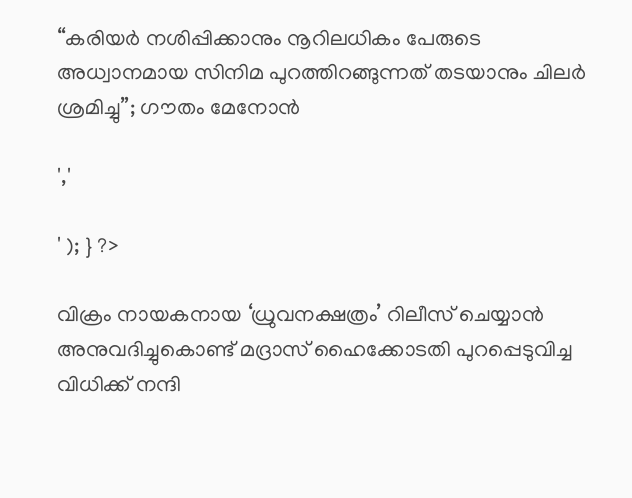“കരിയർ നശിപ്പിക്കാനും നൂറിലധികം പേരുടെ അധ്വാനമായ സിനിമ പുറത്തിറങ്ങുന്നത് തടയാനും ചിലർ ശ്രമിച്ചു”; ഗൗതം മേനോൻ

','

' ); } ?>

വിക്രം നായകനായ ‘ധ്രുവനക്ഷത്രം’ റിലീസ് ചെയ്യാൻ അനുവദിച്ചുകൊണ്ട് മദ്രാസ് ഹൈക്കോടതി പുറപ്പെടുവിച്ച വിധിക്ക് നന്ദി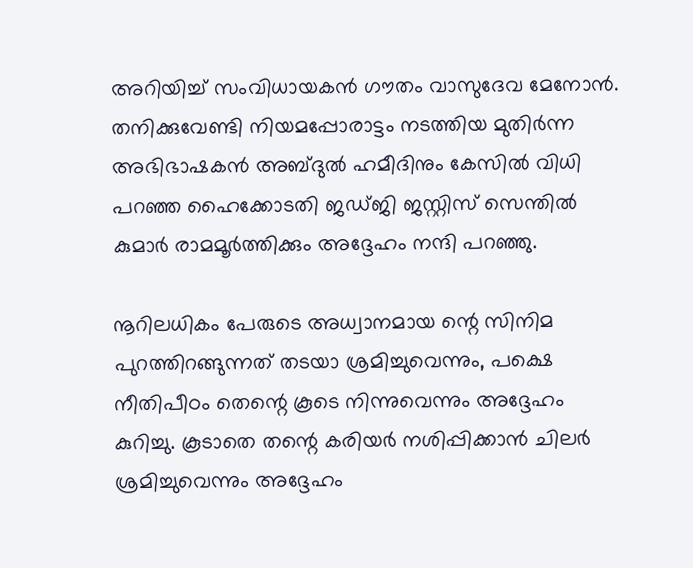അറിയിച്ച് സംവിധായകൻ ഗൗതം വാസുദേവ മേനോൻ. തനിക്കുവേണ്ടി നിയമപ്പോരാട്ടം നടത്തിയ മുതിർന്ന അഭിഭാഷകൻ അബ്ദു‌ൽ ഹമീദിനും കേസിൽ വിധി പറഞ്ഞ ഹൈക്കോടതി ജഡ്‌ജി ജസ്റ്റിസ് സെന്തിൽ കുമാർ രാമമൂർത്തിക്കും അദ്ദേഹം നന്ദി പറഞ്ഞു.

നൂറിലധികം പേരുടെ അധ്വാനമായ ന്റെ സിനിമ പുറത്തിറങ്ങുന്നത് തടയാ ശ്രമിച്ചുവെന്നും, പക്ഷെ നീതിപീഠം തെന്റെ കൂടെ നിന്നുവെന്നും അദ്ദേഹം കുറിച്ചു. കൂടാതെ തന്റെ കരിയർ നശിപ്പിക്കാൻ ചിലർ ശ്രമിച്ചുവെന്നും അദ്ദേഹം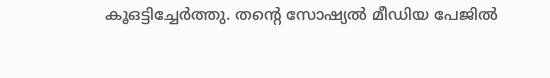കൂഒട്ടിച്ചേർത്തു. തന്റെ സോഷ്യൽ മീഡിയ പേജിൽ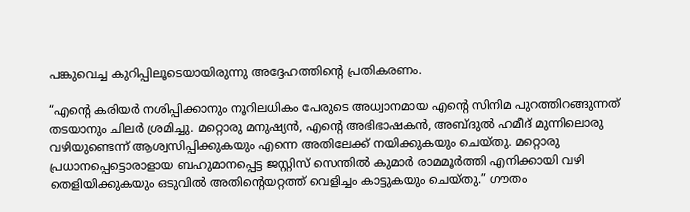പങ്കുവെച്ച കുറിപ്പിലൂടെയായിരുന്നു അദ്ദേഹത്തിന്റെ പ്രതികരണം.

“എന്റെ കരിയർ നശിപ്പിക്കാനും നൂറിലധികം പേരുടെ അധ്വാനമായ എന്റെ സിനിമ പുറത്തിറങ്ങുന്നത് തടയാനും ചിലർ ശ്രമിച്ചു. മറ്റൊരു മനുഷ്യൻ, എന്റെ അഭിഭാഷകൻ, അബ്‌ദുൽ ഹമീദ് മുന്നിലൊരു വഴിയുണ്ടെന്ന് ആശ്വസിപ്പിക്കുകയും എന്നെ അതിലേക്ക് നയിക്കുകയും ചെയ്തു‌. മറ്റൊരു പ്രധാനപ്പെട്ടൊരാളായ ബഹുമാനപ്പെട്ട ജസ്റ്റിസ് സെന്തിൽ കുമാർ രാമമൂർത്തി എനിക്കായി വഴി തെളിയിക്കുകയും ഒടുവിൽ അതിന്റെയറ്റത്ത് വെളിച്ചം കാട്ടുകയും ചെയ്‌തു.” ഗൗതം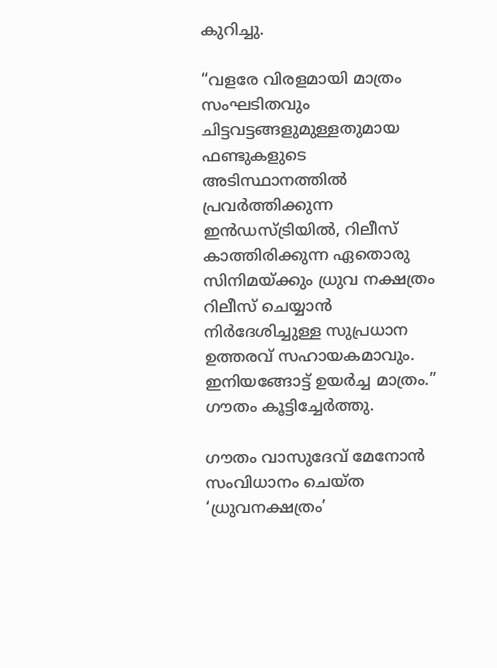കുറിച്ചു.

“വളരേ വിരളമായി മാത്രം സംഘടിതവും ചിട്ടവട്ടങ്ങളുമുള്ളതുമായ ഫണ്ടുകളുടെ അടിസ്ഥാനത്തിൽ പ്രവർത്തിക്കുന്ന ഇൻഡസ്ട്രിയിൽ, റിലീസ് കാത്തിരിക്കുന്ന ഏതൊരു സിനിമയ്ക്കും ധ്രുവ നക്ഷത്രം റിലീസ് ചെയ്യാൻ നിർദേശിച്ചുള്ള സുപ്രധാന ഉത്തരവ് സഹായകമാവും. ഇനിയങ്ങോട്ട് ഉയർച്ച മാത്രം.” ഗൗതം കൂട്ടിച്ചേർത്തു.

ഗൗതം വാസുദേവ് മേനോൻ സംവിധാനം ചെയ്‌ത ‘ധ്രുവനക്ഷത്രം’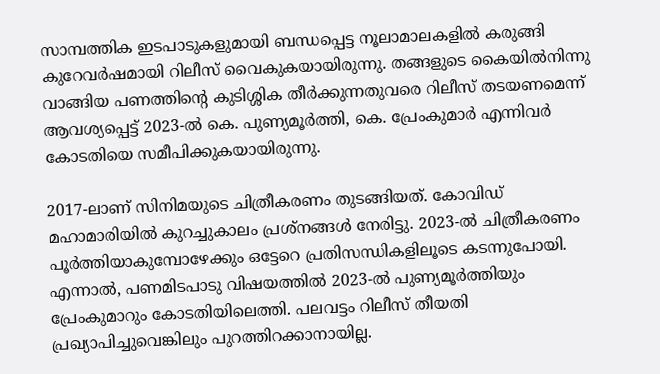സാമ്പത്തിക ഇടപാടുകളുമായി ബന്ധപ്പെട്ട നൂലാമാലകളിൽ കരുങ്ങി കുറേവർഷമായി റിലീസ് വൈകുകയായിരുന്നു. തങ്ങളുടെ കൈയിൽനിന്നു വാങ്ങിയ പണത്തിൻ്റെ കുടിശ്ശിക തീർക്കുന്നതുവരെ റിലീസ് തടയണമെന്ന് ആവശ്യപ്പെട്ട് 2023-ൽ കെ. പുണ്യമൂർത്തി, കെ. പ്രേംകുമാർ എന്നിവർ കോടതിയെ സമീപിക്കുകയായിരുന്നു.

2017-ലാണ് സിനിമയുടെ ചിത്രീകരണം തുടങ്ങിയത്. കോവിഡ് മഹാമാരിയിൽ കുറച്ചുകാലം പ്രശ്‌നങ്ങൾ നേരിട്ടു. 2023-ൽ ചിത്രീകരണം പൂർത്തിയാകുമ്പോഴേക്കും ഒട്ടേറെ പ്രതിസന്ധികളിലൂടെ കടന്നുപോയി. എന്നാൽ, പണമിടപാടു വിഷയത്തിൽ 2023-ൽ പുണ്യമൂർത്തിയും പ്രേംകുമാറും കോടതിയിലെത്തി. പലവട്ടം റിലീസ് തീയതി പ്രഖ്യാപിച്ചുവെങ്കിലും പുറത്തിറക്കാനായില്ല.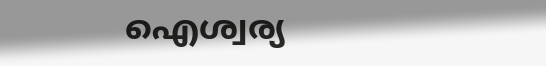ഐശ്വര്യ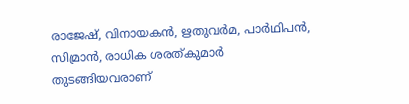രാജേഷ്, വിനായകൻ, ഋതുവർമ, പാർഥിപൻ, സിമ്രാൻ, രാധിക ശരത്കുമാർ തുടങ്ങിയവരാണ്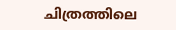ചിത്രത്തിലെ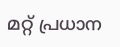മറ്റ് പ്രധാന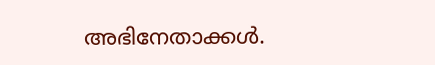അഭിനേതാക്കൾ.